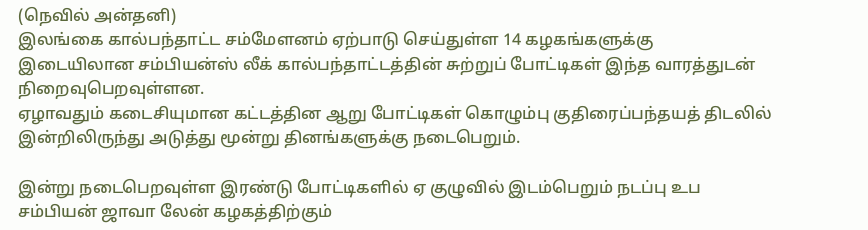(நெவில் அன்தனி)
இலங்கை கால்பந்தாட்ட சம்மேளனம் ஏற்பாடு செய்துள்ள 14 கழகங்களுக்கு இடையிலான சம்பியன்ஸ் லீக் கால்பந்தாட்டத்தின் சுற்றுப் போட்டிகள் இந்த வாரத்துடன் நிறைவுபெறவுள்ளன.
ஏழாவதும் கடைசியுமான கட்டத்தின ஆறு போட்டிகள் கொழும்பு குதிரைப்பந்தயத் திடலில் இன்றிலிருந்து அடுத்து மூன்று தினங்களுக்கு நடைபெறும்.

இன்று நடைபெறவுள்ள இரண்டு போட்டிகளில் ஏ குழுவில் இடம்பெறும் நடப்பு உப சம்பியன் ஜாவா லேன் கழகத்திற்கும்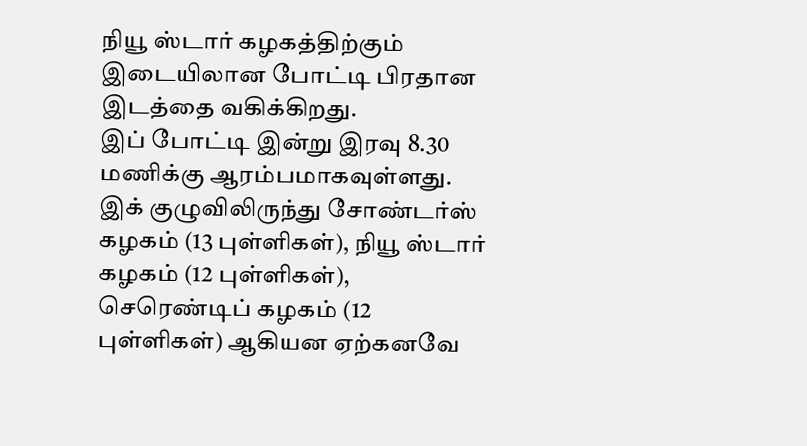நியூ ஸ்டார் கழகத்திற்கும் இடையிலான போட்டி பிரதான இடத்தை வகிக்கிறது.
இப் போட்டி இன்று இரவு 8.30 மணிக்கு ஆரம்பமாகவுள்ளது.
இக் குழுவிலிருந்து சோண்டர்ஸ் கழகம் (13 புள்ளிகள்), நியூ ஸ்டார் கழகம் (12 புள்ளிகள்), செரெண்டிப் கழகம் (12 புள்ளிகள்) ஆகியன ஏற்கனவே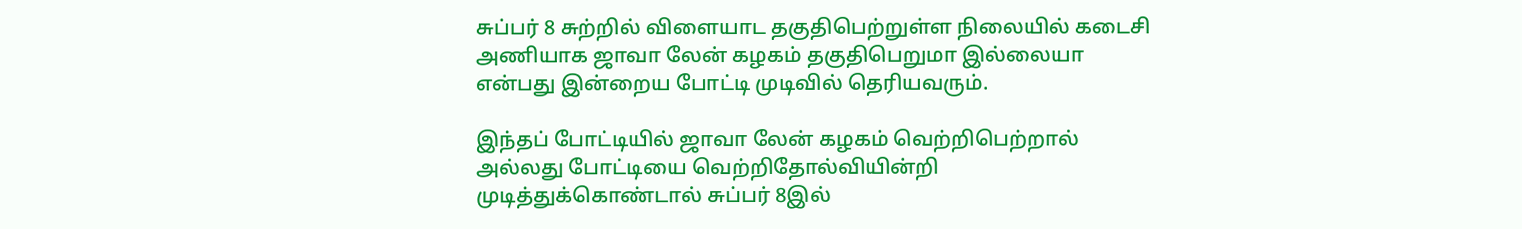சுப்பர் 8 சுற்றில் விளையாட தகுதிபெற்றுள்ள நிலையில் கடைசி அணியாக ஜாவா லேன் கழகம் தகுதிபெறுமா இல்லையா என்பது இன்றைய போட்டி முடிவில் தெரியவரும்.

இந்தப் போட்டியில் ஜாவா லேன் கழகம் வெற்றிபெற்றால் அல்லது போட்டியை வெற்றிதோல்வியின்றி முடித்துக்கொண்டால் சுப்பர் 8இல்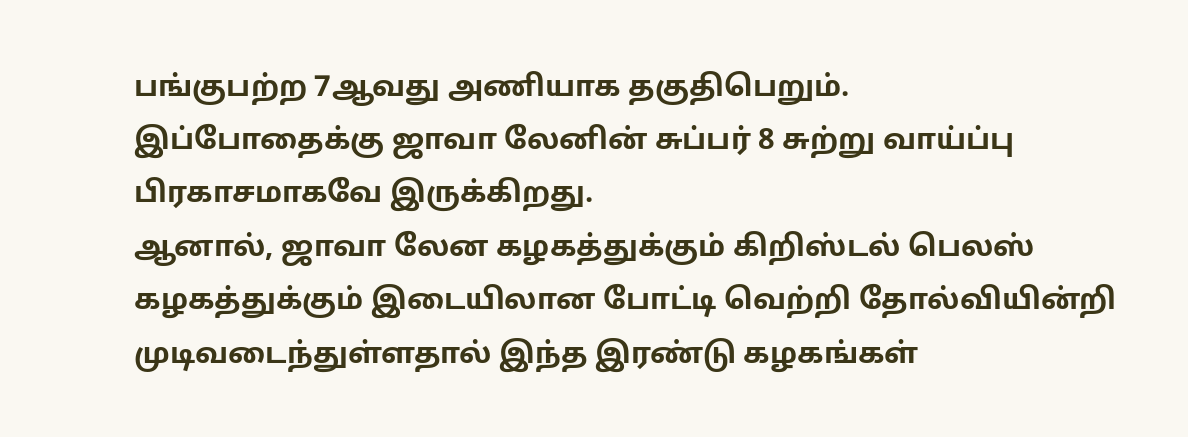பங்குபற்ற 7ஆவது அணியாக தகுதிபெறும்.
இப்போதைக்கு ஜாவா லேனின் சுப்பர் 8 சுற்று வாய்ப்பு பிரகாசமாகவே இருக்கிறது.
ஆனால், ஜாவா லேன கழகத்துக்கும் கிறிஸ்டல் பெலஸ் கழகத்துக்கும் இடையிலான போட்டி வெற்றி தோல்வியின்றி முடிவடைந்துள்ளதால் இந்த இரண்டு கழகங்கள்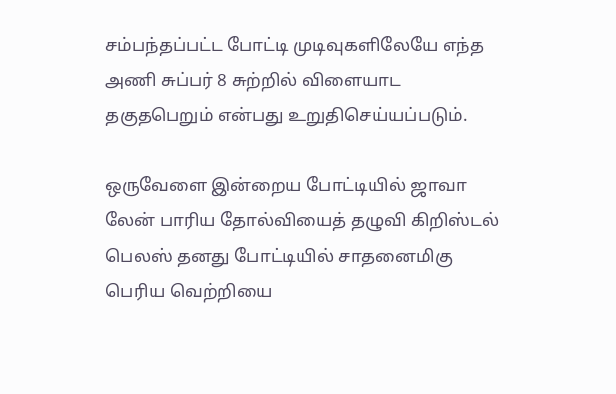சம்பந்தப்பட்ட போட்டி முடிவுகளிலேயே எந்த அணி சுப்பர் 8 சுற்றில் விளையாட தகுதபெறும் என்பது உறுதிசெய்யப்படும்.

ஒருவேளை இன்றைய போட்டியில் ஜாவா லேன் பாரிய தோல்வியைத் தழுவி கிறிஸ்டல் பெலஸ் தனது போட்டியில் சாதனைமிகு பெரிய வெற்றியை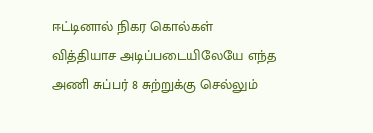ஈட்டினால் நிகர கொல்கள் வித்தியாச அடிப்படையிலேயே எந்த அணி சுப்பர் 8 சுற்றுக்கு செல்லும்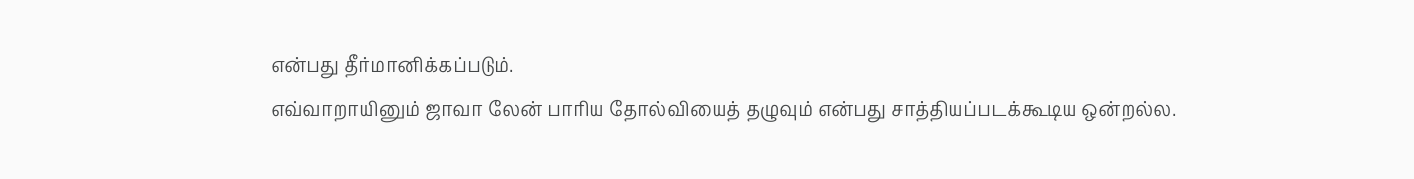என்பது தீர்மானிக்கப்படும்.
எவ்வாறாயினும் ஜாவா லேன் பாரிய தோல்வியைத் தழுவும் என்பது சாத்தியப்படக்கூடிய ஒன்றல்ல.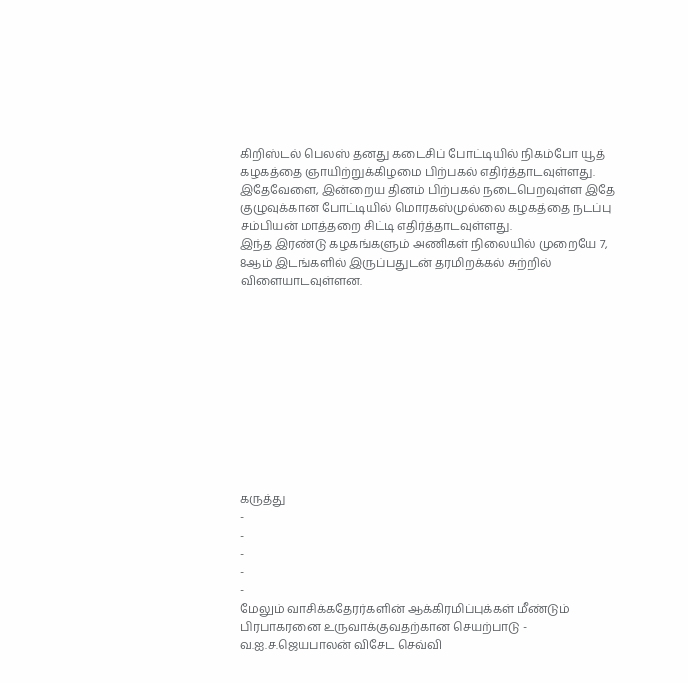கிறிஸ்டல் பெலஸ் தனது கடைசிப் போட்டியில் நிகம்போ யூத் கழகத்தை ஞாயிற்றுக்கிழமை பிற்பகல் எதிர்த்தாடவுள்ளது.
இதேவேளை, இன்றைய தினம் பிற்பகல் நடைபெறவுள்ள இதே குழுவுக்கான போட்டியில் மொரகஸ்முல்லை கழகத்தை நடப்பு சம்பியன் மாத்தறை சிட்டி எதிர்த்தாடவுள்ளது.
இந்த இரண்டு கழகங்களும் அணிகள் நிலையில் முறையே 7, 8ஆம் இடங்களில் இருப்பதுடன் தரமிறக்கல் சுற்றில் விளையாடவுள்ளன.











கருத்து
-
-
-
-
-
மேலும் வாசிக்கதேரர்களின் ஆக்கிரமிப்புக்கள் மீண்டும் பிரபாகரனை உருவாக்குவதற்கான செயற்பாடு - வ.ஐ.ச.ஜெயபாலன் விசேட செவ்வி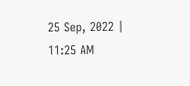25 Sep, 2022 | 11:25 AM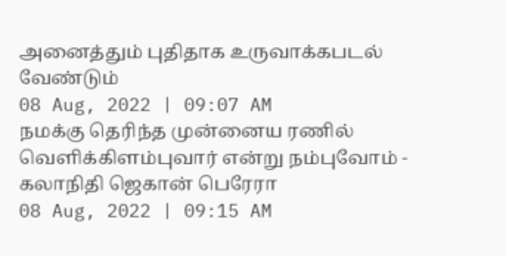அனைத்தும் புதிதாக உருவாக்கபடல் வேண்டும்
08 Aug, 2022 | 09:07 AM
நமக்கு தெரிந்த முன்னைய ரணில் வெளிக்கிளம்புவார் என்று நம்புவோம் - கலாநிதி ஜெகான் பெரேரா
08 Aug, 2022 | 09:15 AM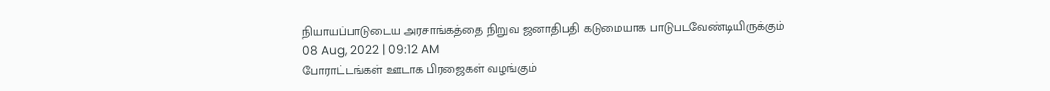நியாயப்பாடுடைய அரசாங்கத்தை நிறுவ ஜனாதிபதி கடுமையாக பாடுபடவேண்டியிருக்கும்
08 Aug, 2022 | 09:12 AM
போராட்டங்கள் ஊடாக பிரஜைகள் வழங்கும்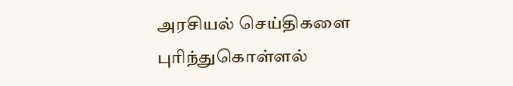அரசியல் செய்திகளை புரிந்துகொள்ளல்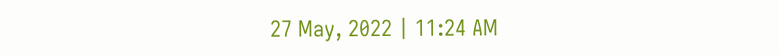27 May, 2022 | 11:24 AM